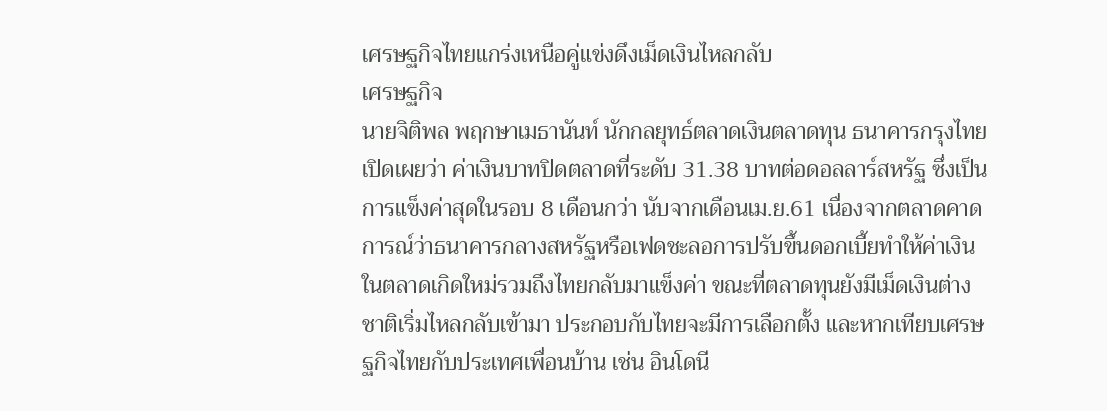เศรษฐกิจไทยแกร่งเหนือคู่แข่งดึงเม็ดเงินไหลกลับ
เศรษฐกิจ
นายจิติพล พฤกษาเมธานันท์ นักกลยุทธ์ตลาดเงินตลาดทุน ธนาคารกรุงไทย เปิดเผยว่า ค่าเงินบาทปิดตลาดที่ระดับ 31.38 บาทต่อดอลลาร์สหรัฐ ซึ่งเป็นการแข็งค่าสุดในรอบ 8 เดือนกว่า นับจากเดือนเม.ย.61 เนื่องจากตลาดคาดการณ์ว่าธนาคารกลางสหรัฐหรือเฟดชะลอการปรับขึ้นดอกเบี้ยทำให้ค่าเงินในตลาดเกิดใหม่รวมถึงไทยกลับมาแข็งค่า ขณะที่ตลาดทุนยังมีเม็ดเงินต่างชาติเริ่มไหลกลับเข้ามา ประกอบกับไทยจะมีการเลือกตั้ง และหากเทียบเศรษฐกิจไทยกับประเทศเพื่อนบ้าน เช่น อินโดนี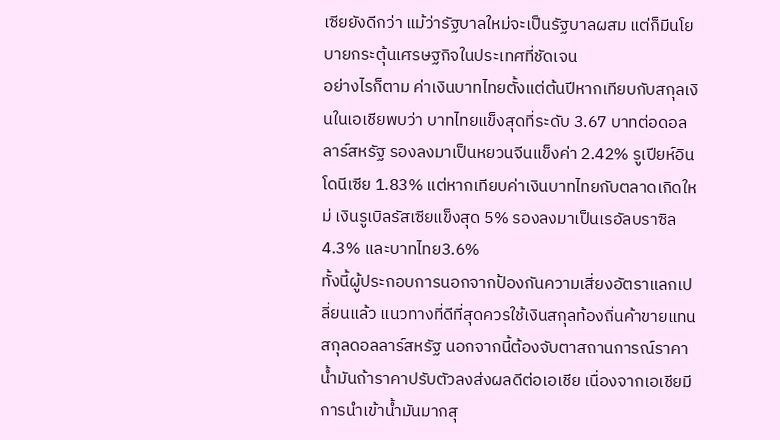เซียยังดีกว่า แม้ว่ารัฐบาลใหม่จะเป็นรัฐบาลผสม แต่ก็มีนโยบายกระตุ้นเศรษฐกิจในประเทศที่ชัดเจน
อย่างไรก็ตาม ค่าเงินบาทไทยตั้งแต่ต้นปีหากเทียบกับสกุลเงินในเอเชียพบว่า บาทไทยแข็งสุดที่ระดับ 3.67 บาทต่อดอลลาร์สหรัฐ รองลงมาเป็นหยวนจีนแข็งค่า 2.42% รูเปียห์อินโดนีเซีย 1.83% แต่หากเทียบค่าเงินบาทไทยกับตลาดเกิดใหม่ เงินรูเบิลรัสเซียแข็งสุด 5% รองลงมาเป็นเรอัลบราซิล 4.3% และบาทไทย3.6%
ทั้งนี้ผู้ประกอบการนอกจากป้องกันความเสี่ยงอัตราแลกเปลี่ยนแล้ว แนวทางที่ดีที่สุดควรใช้เงินสกุลท้องถิ่นค้าขายแทนสกุลดอลลาร์สหรัฐ นอกจากนี้ต้องจับตาสถานการณ์ราคาน้ำมันถ้าราคาปรับตัวลงส่งผลดีต่อเอเชีย เนื่องจากเอเชียมีการนำเข้าน้ำมันมากสุ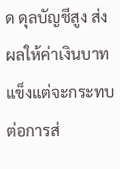ด ดุลบัญชีสูง ส่งผลให้ค่าเงินบาทแข็งแต่จะกระทบต่อการส่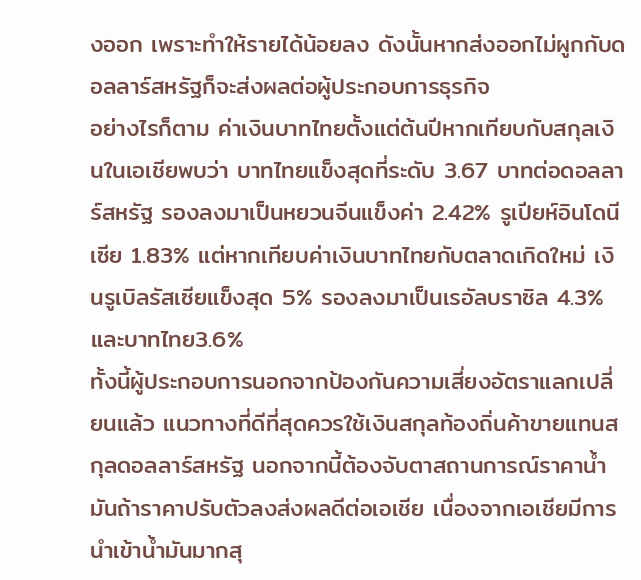งออก เพราะทำให้รายได้น้อยลง ดังนั้นหากส่งออกไม่ผูกกับดอลลาร์สหรัฐก็จะส่งผลต่อผู้ประกอบการธุรกิจ
อย่างไรก็ตาม ค่าเงินบาทไทยตั้งแต่ต้นปีหากเทียบกับสกุลเงินในเอเชียพบว่า บาทไทยแข็งสุดที่ระดับ 3.67 บาทต่อดอลลาร์สหรัฐ รองลงมาเป็นหยวนจีนแข็งค่า 2.42% รูเปียห์อินโดนีเซีย 1.83% แต่หากเทียบค่าเงินบาทไทยกับตลาดเกิดใหม่ เงินรูเบิลรัสเซียแข็งสุด 5% รองลงมาเป็นเรอัลบราซิล 4.3% และบาทไทย3.6%
ทั้งนี้ผู้ประกอบการนอกจากป้องกันความเสี่ยงอัตราแลกเปลี่ยนแล้ว แนวทางที่ดีที่สุดควรใช้เงินสกุลท้องถิ่นค้าขายแทนสกุลดอลลาร์สหรัฐ นอกจากนี้ต้องจับตาสถานการณ์ราคาน้ำมันถ้าราคาปรับตัวลงส่งผลดีต่อเอเชีย เนื่องจากเอเชียมีการนำเข้าน้ำมันมากสุ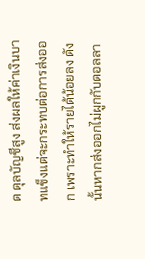ด ดุลบัญชีสูง ส่งผลให้ค่าเงินบาทแข็งแต่จะกระทบต่อการส่งออก เพราะทำให้รายได้น้อยลง ดังนั้นหากส่งออกไม่ผูกกับดอลลา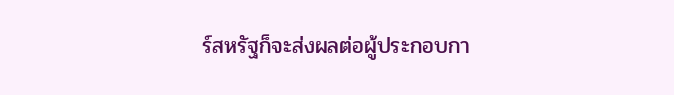ร์สหรัฐก็จะส่งผลต่อผู้ประกอบกา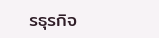รธุรกิจ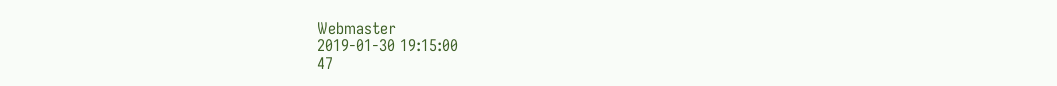Webmaster
2019-01-30 19:15:00
47